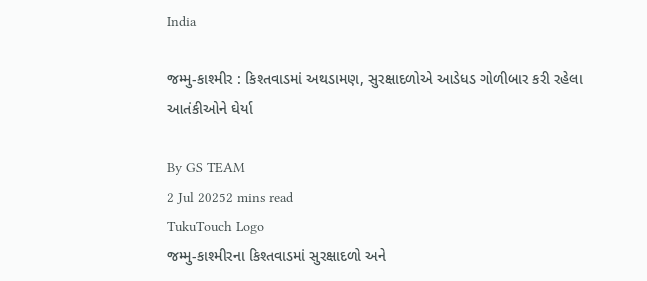India

જમ્મુ-કાશ્મીર : કિશ્તવાડમાં અથડામણ, સુરક્ષાદળોએ આડેધડ ગોળીબાર કરી રહેલા આતંકીઓને ઘેર્યા

By GS TEAM
2 Jul 20252 mins read
TukuTouch Logo
જમ્મુ-કાશ્મીરના કિશ્તવાડમાં સુરક્ષાદળો અને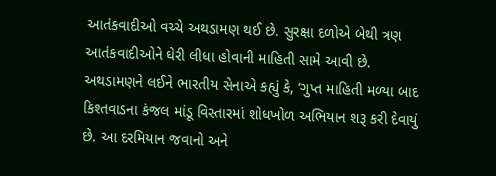આતંકવાદીઓ વચ્ચે અથડામણ થઈ છે. સુરક્ષા દળોએ બેથી ત્રણ આતંકવાદીઓને ઘેરી લીધા હોવાની માહિતી સામે આવી છે. અથડામણને લઈને ભારતીય સેનાએ કહ્યું કે, ‘ગુપ્ત માહિતી મળ્યા બાદ કિશ્તવાડના કંજલ માંડૂ વિસ્તારમાં શોધખોળ અભિયાન શરૂ કરી દેવાયું છે. આ દરમિયાન જવાનો અને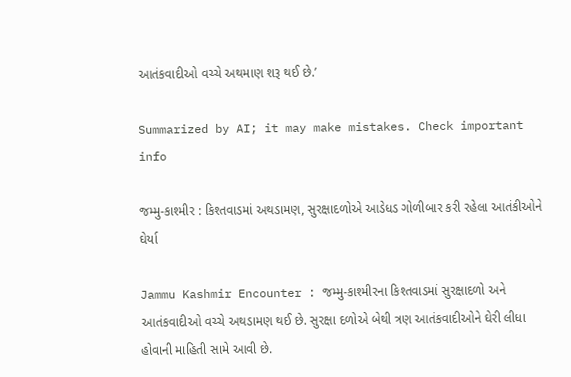આતંકવાદીઓ વચ્ચે અથમાણ શરૂ થઈ છે.’

Summarized by AI; it may make mistakes. Check important info

જમ્મુ-કાશ્મીર : કિશ્તવાડમાં અથડામણ, સુરક્ષાદળોએ આડેધડ ગોળીબાર કરી રહેલા આતંકીઓને ઘેર્યા

Jammu Kashmir Encounter : જમ્મુ-કાશ્મીરના કિશ્તવાડમાં સુરક્ષાદળો અને આતંકવાદીઓ વચ્ચે અથડામણ થઈ છે. સુરક્ષા દળોએ બેથી ત્રણ આતંકવાદીઓને ઘેરી લીધા હોવાની માહિતી સામે આવી છે.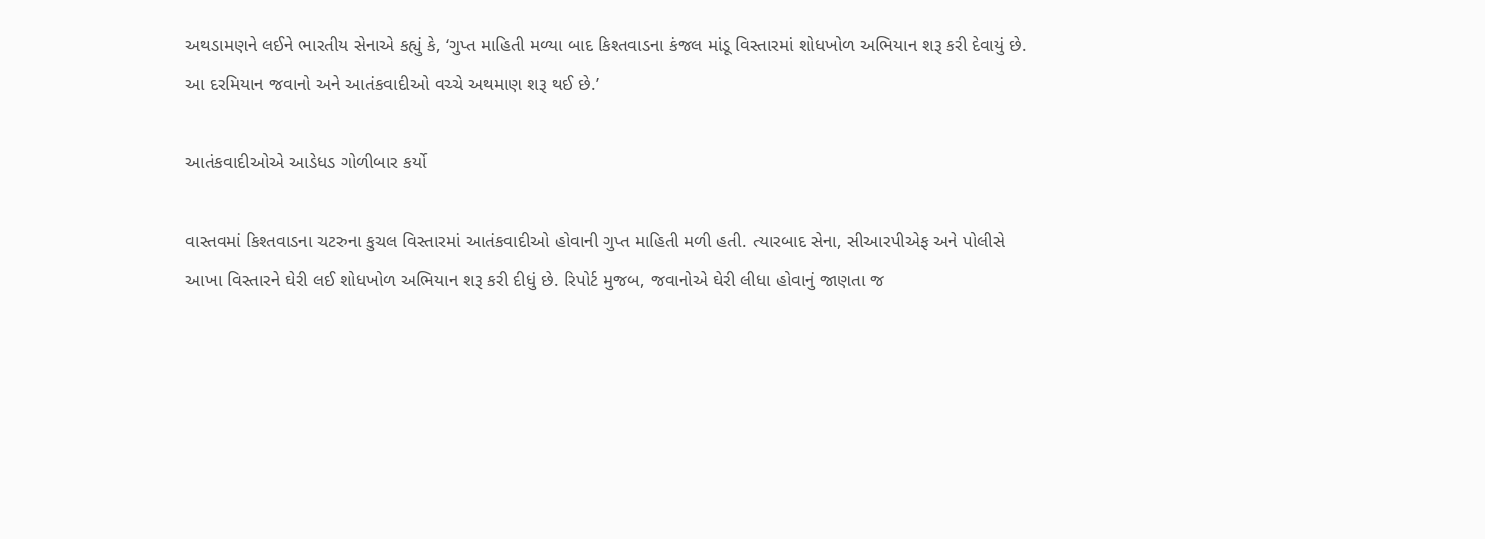અથડામણને લઈને ભારતીય સેનાએ કહ્યું કે, ‘ગુપ્ત માહિતી મળ્યા બાદ કિશ્તવાડના કંજલ માંડૂ વિસ્તારમાં શોધખોળ અભિયાન શરૂ કરી દેવાયું છે. આ દરમિયાન જવાનો અને આતંકવાદીઓ વચ્ચે અથમાણ શરૂ થઈ છે.’

આતંકવાદીઓએ આડેધડ ગોળીબાર કર્યો

વાસ્તવમાં કિશ્તવાડના ચટરુના કુચલ વિસ્તારમાં આતંકવાદીઓ હોવાની ગુપ્ત માહિતી મળી હતી. ત્યારબાદ સેના, સીઆરપીએફ અને પોલીસે આખા વિસ્તારને ઘેરી લઈ શોધખોળ અભિયાન શરૂ કરી દીધું છે. રિપોર્ટ મુજબ, જવાનોએ ઘેરી લીધા હોવાનું જાણતા જ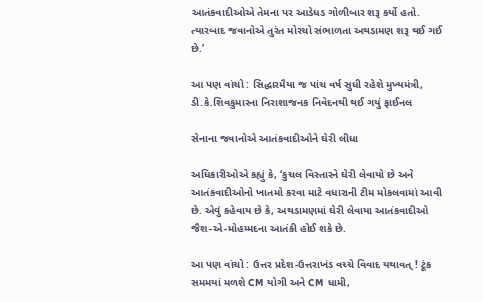આતંકવાદીઓએ તેમના પર આડેધડ ગોળીબાર શરૂ કર્યો હતો. ત્યારબાદ જવાનોએ તુરંત મોરચો સંભાળતા અથડામણ શરૂ થઈ ગઈ છે.’

આ પણ વાંચો : સિદ્ધારમૈયા જ પાંચ વર્ષ સુધી રહેશે મુખ્યમંત્રી, ડી.કે.શિવકુમારના નિરાશાજનક નિવેદનથી થઈ ગયું ફાઈનલ

સેનાના જવાનોએ આતંકવાદીઓને ઘેરી લીધા

અધિકારીઓએ કહ્યું કે, ‘કુચલ વિસ્તારને ઘેરી લેવાયો છે અને આતંકવાદીઓનો ખાતમો કરવા માટે વધારાની ટીમ મોકલવામાં આવી છે. એવું કહેવાય છે કે, અથડામણમાં ઘેરી લેવાયા આતંકવાદીઓ જૈશ-એ-મોહમ્મદના આતંકી હોઈ શકે છે.

આ પણ વાંચો : ઉત્તર પ્રદેશ-ઉત્તરાખંડ વચ્ચે વિવાદ યથાવત્ ! ટૂંક સમમયાં મળશે CM યોગી અને CM ધામી,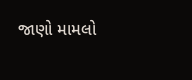જાણો મામલો